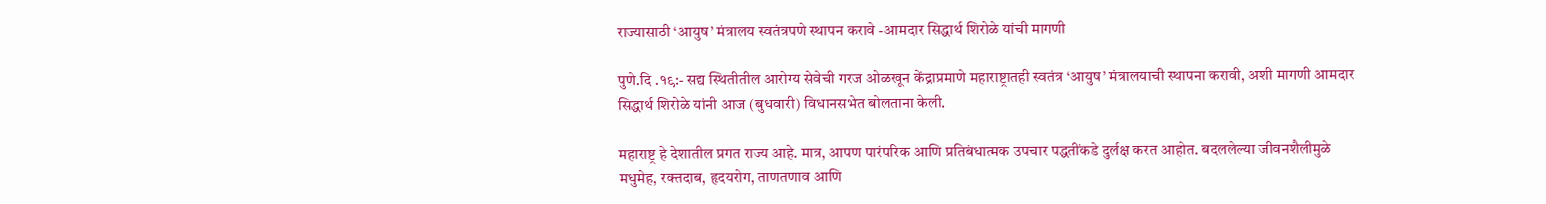राज्यासाठी ‘आयुष’ मंत्रालय स्वतंत्रपणे स्थापन करावे -आमदार सिद्धार्थ शिरोळे यांची मागणी

पुणे.दि .१९:- सद्य स्थितीतील आरोग्य सेवेची गरज ओळखून केंद्राप्रमाणे महाराष्ट्रातही स्वतंत्र ‘आयुष’ मंत्रालयाची स्थापना करावी, अशी मागणी आमदार सिद्धार्थ शिरोळे यांनी आज (बुधवारी) विधानसभेत बोलताना केली.

महाराष्ट्र हे देशातील प्रगत राज्य आहे. मात्र, आपण पारंपरिक आणि प्रतिबंधात्मक उपचार पद्धतींकडे दुर्लक्ष करत आहोत. बदललेल्या जीवनशैलीमुळे मधुमेह, रक्तदाब, हृदयरोग, ताणतणाव आणि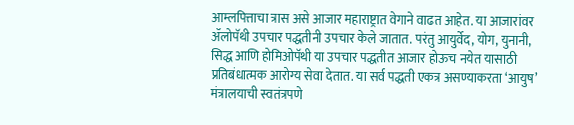आम्लपित्ताचा त्रास असे आजार महाराष्ट्रात वेगाने वाढत आहेत. या आजारांवर ॲलोपॅथी उपचार पद्धतीनी उपचार केले जातात. परंतु आयुर्वेद, योग, युनानी, सिद्ध आणि होमिओपॅथी या उपचार पद्धतीत आजार होऊच नयेत यासाठी प्रतिबंधात्मक आरोग्य सेवा देतात. या सर्व पद्धती एकत्र असण्याकरता ‘आयुष’ मंत्रालयाची स्वतंत्रपणे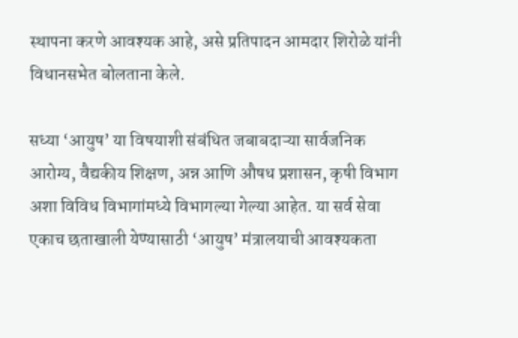स्थापना करणे आवश्यक आहे, असे प्रतिपादन आमदार शिरोळे यांनी विधानसभेत बोलताना केले.

सध्या ‘आयुष’ या विषयाशी संबंधित जबाबदाऱ्या सार्वजनिक आरोग्य, वैद्यकीय शिक्षण, अन्न आणि औषध प्रशासन, कृषी विभाग अशा विविध विभागांमध्ये विभागल्या गेल्या आहेत. या सर्व सेवा एकाच छताखाली येण्यासाठी ‘आयुष’ मंत्रालयाची आवश्यकता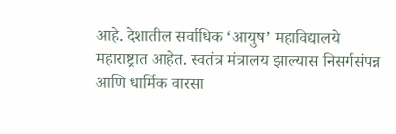आहे. देशातील सर्वाधिक ‘आयुष’ महाविद्यालये महाराष्ट्रात आहेत. स्वतंत्र मंत्रालय झाल्यास निसर्गसंपन्न आणि धार्मिक वारसा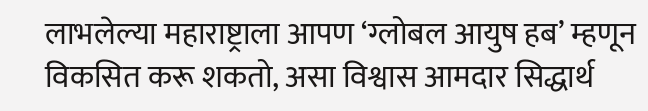लाभलेल्या महाराष्ट्राला आपण ‘ग्लोबल आयुष हब’ म्हणून विकसित करू शकतो, असा विश्वास आमदार सिद्धार्थ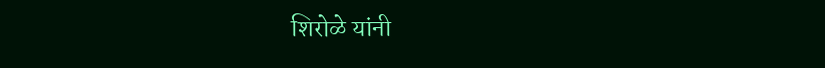शिरोळे यांनी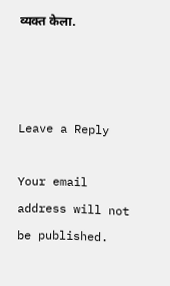व्यक्त केला.



Leave a Reply

Your email address will not be published.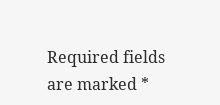Required fields are marked *